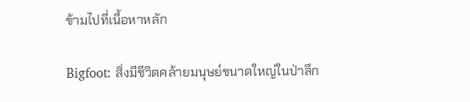ข้ามไปที่เนื้อหาหลัก

Bigfoot: สิ่งมีชีวิตคล้ายมนุษย์ขนาดใหญ่ในป่าลึก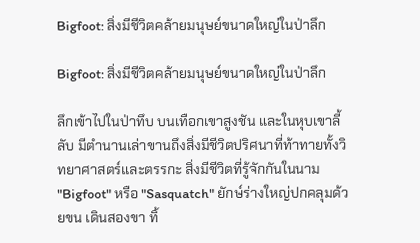Bigfoot: สิ่งมีชีวิตคล้ายมนุษย์ขนาดใหญ่ในป่าลึก

Bigfoot: สิ่งมีชีวิตคล้ายมนุษย์ขนาดใหญ่ในป่าลึก

ลึกเข้าไปในป่าทึบ บนเทือกเขาสูงชัน และในหุบเขาลี้ลับ มีตำนานเล่าขานถึงสิ่งมีชีวิตปริศนาที่ท้าทายทั้งวิทยาศาสตร์และตรรกะ สิ่งมีชีวิตที่รู้จักกันในนาม "Bigfoot" หรือ "Sasquatch" ยักษ์ร่างใหญ่ปกคลุมด้วยขน เดินสองขา ทิ้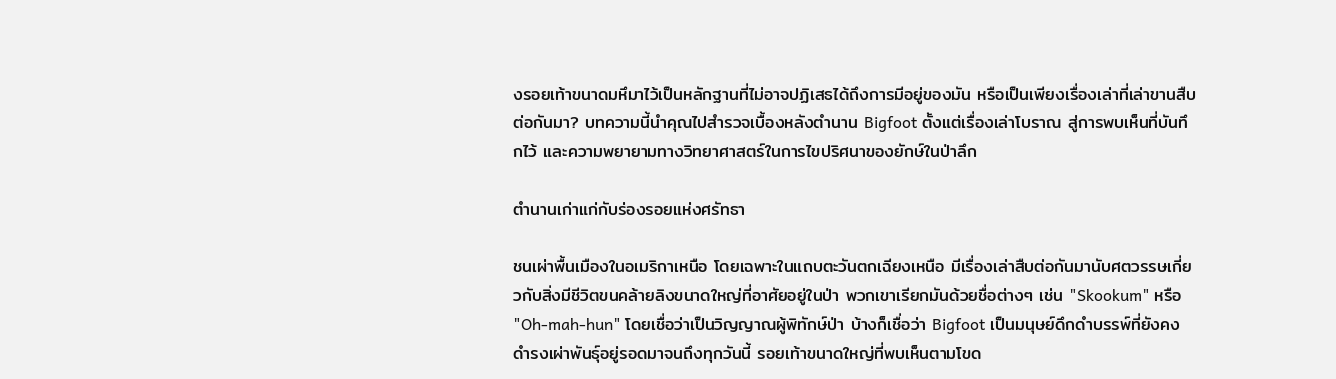งรอยเท้าขนาดมหึมาไว้เป็นหลักฐานที่ไม่อาจปฏิเสธได้ถึงการมีอยู่ของมัน หรือเป็นเพียงเรื่องเล่าที่เล่าขานสืบต่อกันมา? บทความนี้นำคุณไปสำรวจเบื้องหลังตำนาน Bigfoot ตั้งแต่เรื่องเล่าโบราณ สู่การพบเห็นที่บันทึกไว้ และความพยายามทางวิทยาศาสตร์ในการไขปริศนาของยักษ์ในป่าลึก

ตำนานเก่าแก่กับร่องรอยแห่งศรัทธา

ชนเผ่าพื้นเมืองในอเมริกาเหนือ โดยเฉพาะในแถบตะวันตกเฉียงเหนือ มีเรื่องเล่าสืบต่อกันมานับศตวรรษเกี่ยวกับสิ่งมีชีวิตขนคล้ายลิงขนาดใหญ่ที่อาศัยอยู่ในป่า พวกเขาเรียกมันด้วยชื่อต่างๆ เช่น "Skookum" หรือ "Oh-mah-hun" โดยเชื่อว่าเป็นวิญญาณผู้พิทักษ์ป่า บ้างก็เชื่อว่า Bigfoot เป็นมนุษย์ดึกดำบรรพ์ที่ยังคงดำรงเผ่าพันธุ์อยู่รอดมาจนถึงทุกวันนี้ รอยเท้าขนาดใหญ่ที่พบเห็นตามโขด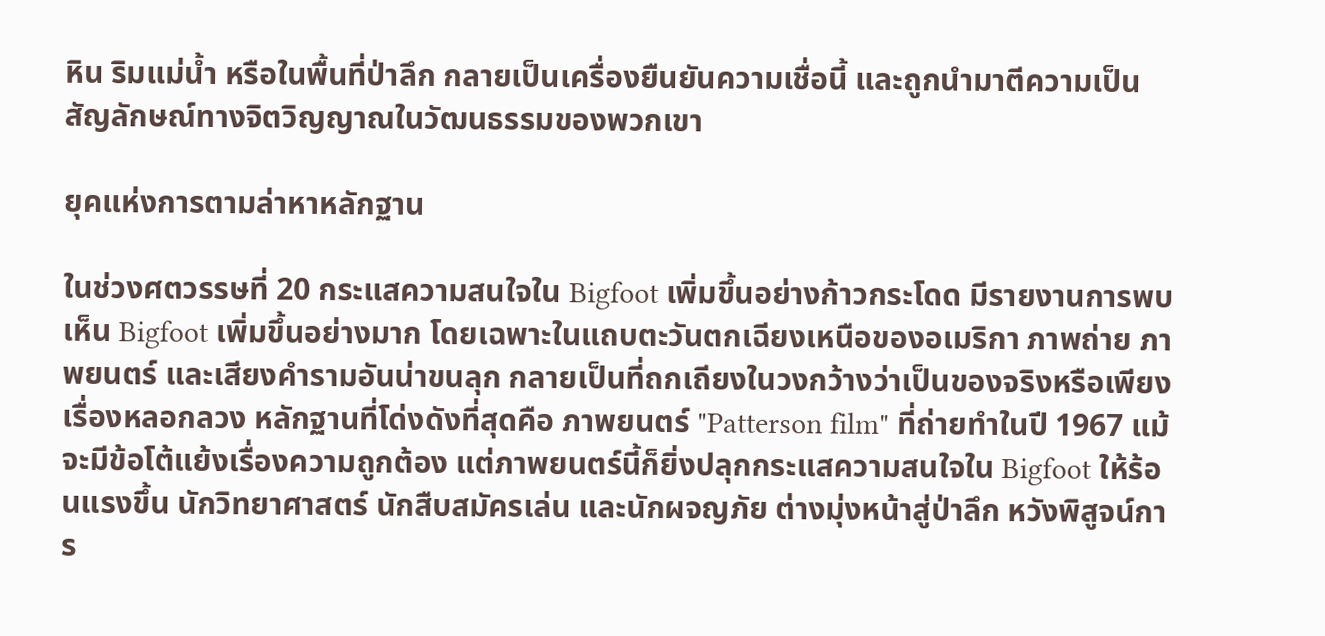หิน ริมแม่น้ำ หรือในพื้นที่ป่าลึก กลายเป็นเครื่องยืนยันความเชื่อนี้ และถูกนำมาตีความเป็นสัญลักษณ์ทางจิตวิญญาณในวัฒนธรรมของพวกเขา

ยุคแห่งการตามล่าหาหลักฐาน

ในช่วงศตวรรษที่ 20 กระแสความสนใจใน Bigfoot เพิ่มขึ้นอย่างก้าวกระโดด มีรายงานการพบเห็น Bigfoot เพิ่มขึ้นอย่างมาก โดยเฉพาะในแถบตะวันตกเฉียงเหนือของอเมริกา ภาพถ่าย ภาพยนตร์ และเสียงคำรามอันน่าขนลุก กลายเป็นที่ถกเถียงในวงกว้างว่าเป็นของจริงหรือเพียงเรื่องหลอกลวง หลักฐานที่โด่งดังที่สุดคือ ภาพยนตร์ "Patterson film" ที่ถ่ายทำในปี 1967 แม้จะมีข้อโต้แย้งเรื่องความถูกต้อง แต่ภาพยนตร์นี้ก็ยิ่งปลุกกระแสความสนใจใน Bigfoot ให้ร้อนแรงขึ้น นักวิทยาศาสตร์ นักสืบสมัครเล่น และนักผจญภัย ต่างมุ่งหน้าสู่ป่าลึก หวังพิสูจน์การ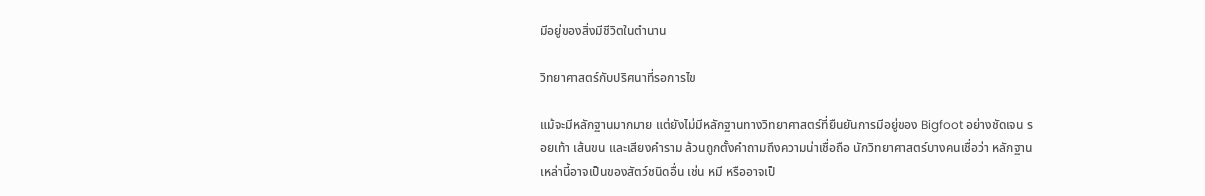มีอยู่ของสิ่งมีชีวิตในตำนาน

วิทยาศาสตร์กับปริศนาที่รอการไข

แม้จะมีหลักฐานมากมาย แต่ยังไม่มีหลักฐานทางวิทยาศาสตร์ที่ยืนยันการมีอยู่ของ Bigfoot อย่างชัดเจน รอยเท้า เส้นขน และเสียงคำราม ล้วนถูกตั้งคำถามถึงความน่าเชื่อถือ นักวิทยาศาสตร์บางคนเชื่อว่า หลักฐานเหล่านี้อาจเป็นของสัตว์ชนิดอื่น เช่น หมี หรืออาจเป็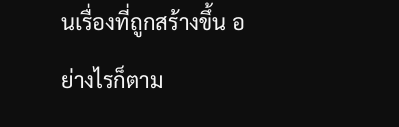นเรื่องที่ถูกสร้างขึ้น อย่างไรก็ตาม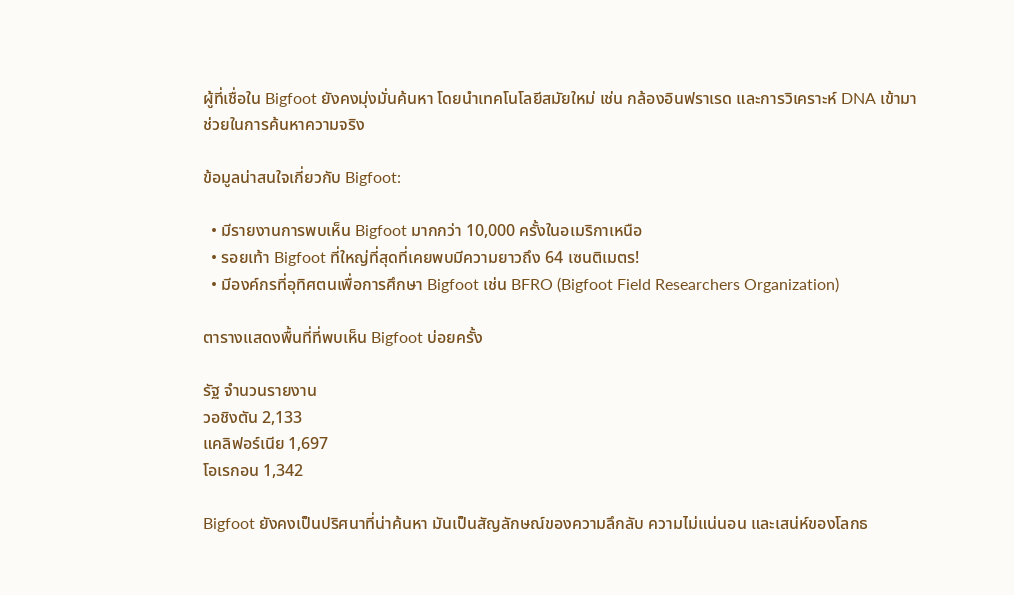ผู้ที่เชื่อใน Bigfoot ยังคงมุ่งมั่นค้นหา โดยนำเทคโนโลยีสมัยใหม่ เช่น กล้องอินฟราเรด และการวิเคราะห์ DNA เข้ามาช่วยในการค้นหาความจริง

ข้อมูลน่าสนใจเกี่ยวกับ Bigfoot:

  • มีรายงานการพบเห็น Bigfoot มากกว่า 10,000 ครั้งในอเมริกาเหนือ
  • รอยเท้า Bigfoot ที่ใหญ่ที่สุดที่เคยพบมีความยาวถึง 64 เซนติเมตร!
  • มีองค์กรที่อุทิศตนเพื่อการศึกษา Bigfoot เช่น BFRO (Bigfoot Field Researchers Organization)

ตารางแสดงพื้นที่ที่พบเห็น Bigfoot บ่อยครั้ง

รัฐ จำนวนรายงาน
วอชิงตัน 2,133
แคลิฟอร์เนีย 1,697
โอเรกอน 1,342

Bigfoot ยังคงเป็นปริศนาที่น่าค้นหา มันเป็นสัญลักษณ์ของความลึกลับ ความไม่แน่นอน และเสน่ห์ของโลกธ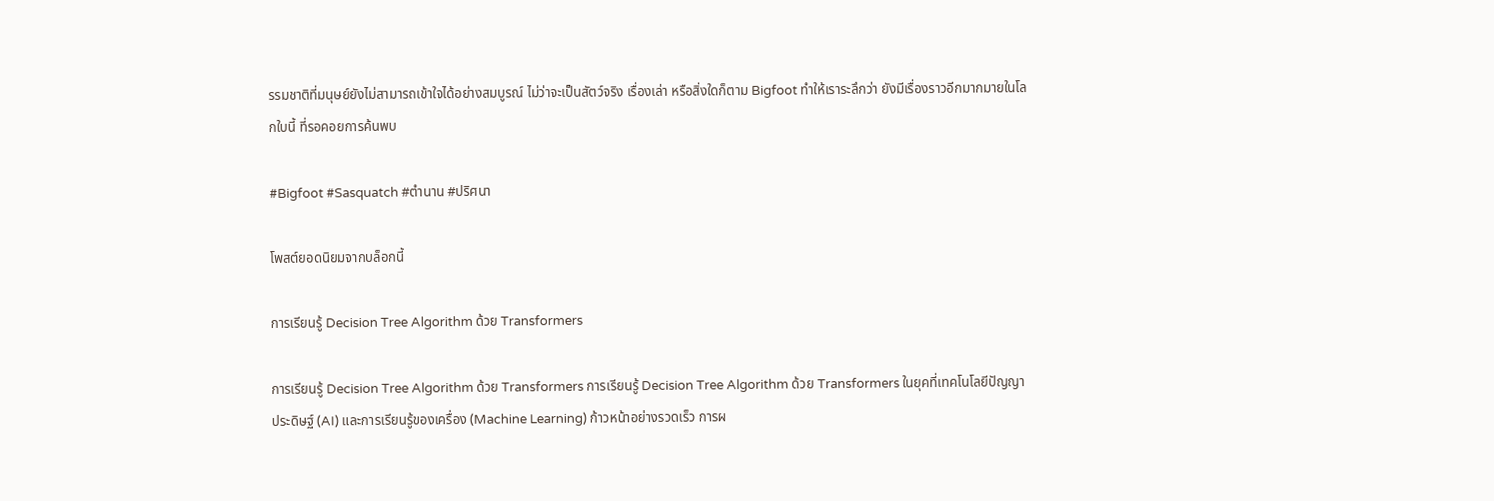รรมชาติที่มนุษย์ยังไม่สามารถเข้าใจได้อย่างสมบูรณ์ ไม่ว่าจะเป็นสัตว์จริง เรื่องเล่า หรือสิ่งใดก็ตาม Bigfoot ทำให้เราระลึกว่า ยังมีเรื่องราวอีกมากมายในโลกใบนี้ ที่รอคอยการค้นพบ

#Bigfoot #Sasquatch #ตำนาน #ปริศนา

โพสต์ยอดนิยมจากบล็อกนี้

การเรียนรู้ Decision Tree Algorithm ด้วย Transformers

การเรียนรู้ Decision Tree Algorithm ด้วย Transformers การเรียนรู้ Decision Tree Algorithm ด้วย Transformers ในยุคที่เทคโนโลยีปัญญาประดิษฐ์ (AI) และการเรียนรู้ของเครื่อง (Machine Learning) ก้าวหน้าอย่างรวดเร็ว การผ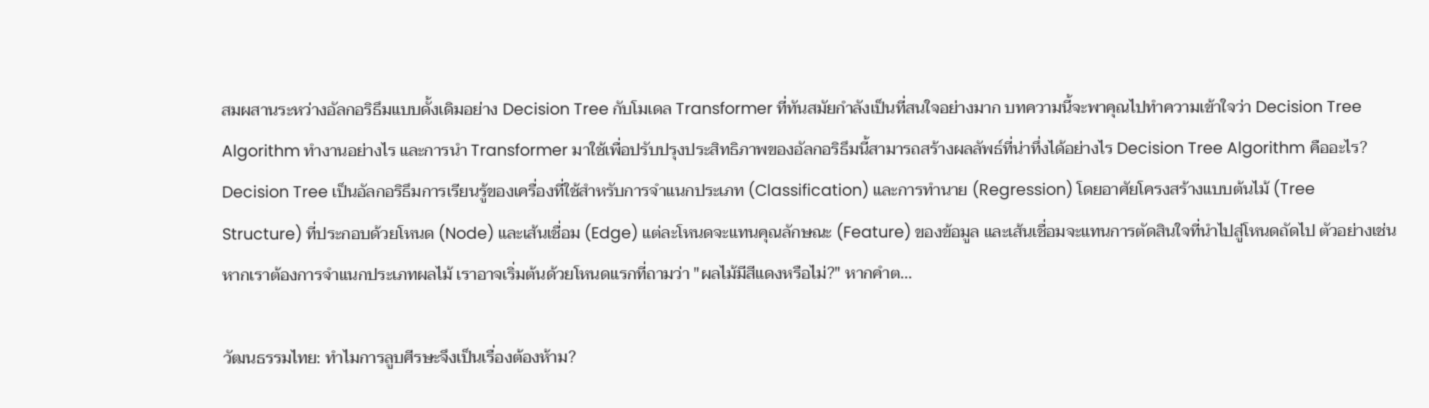สมผสานระหว่างอัลกอริธึมแบบดั้งเดิมอย่าง Decision Tree กับโมเดล Transformer ที่ทันสมัยกำลังเป็นที่สนใจอย่างมาก บทความนี้จะพาคุณไปทำความเข้าใจว่า Decision Tree Algorithm ทำงานอย่างไร และการนำ Transformer มาใช้เพื่อปรับปรุงประสิทธิภาพของอัลกอริธึมนี้สามารถสร้างผลลัพธ์ที่น่าทึ่งได้อย่างไร Decision Tree Algorithm คืออะไร? Decision Tree เป็นอัลกอริธึมการเรียนรู้ของเครื่องที่ใช้สำหรับการจำแนกประเภท (Classification) และการทำนาย (Regression) โดยอาศัยโครงสร้างแบบต้นไม้ (Tree Structure) ที่ประกอบด้วยโหนด (Node) และเส้นเชื่อม (Edge) แต่ละโหนดจะแทนคุณลักษณะ (Feature) ของข้อมูล และเส้นเชื่อมจะแทนการตัดสินใจที่นำไปสู่โหนดถัดไป ตัวอย่างเช่น หากเราต้องการจำแนกประเภทผลไม้ เราอาจเริ่มต้นด้วยโหนดแรกที่ถามว่า "ผลไม้มีสีแดงหรือไม่?" หากคำต...

วัฒนธรรมไทย: ทำไมการลูบศีรษะจึงเป็นเรื่องต้องห้าม?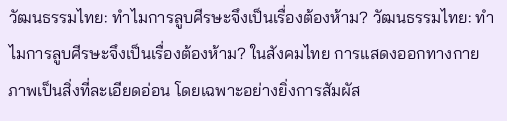วัฒนธรรมไทย: ทำไมการลูบศีรษะจึงเป็นเรื่องต้องห้าม? วัฒนธรรมไทย: ทำไมการลูบศีรษะจึงเป็นเรื่องต้องห้าม? ในสังคมไทย การแสดงออกทางกายภาพเป็นสิ่งที่ละเอียดอ่อน โดยเฉพาะอย่างยิ่งการสัมผัส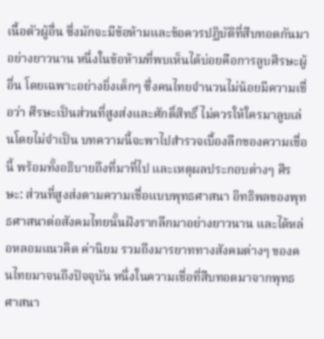เนื้อตัวผู้อื่น ซึ่งมักจะมีข้อห้ามและข้อควรปฏิบัติที่สืบทอดกันมาอย่างยาวนาน หนึ่งในข้อห้ามที่พบเห็นได้บ่อยคือการลูบศีรษะผู้อื่น โดยเฉพาะอย่างยิ่งเด็กๆ ซึ่งคนไทยจำนวนไม่น้อยมีความเชื่อว่า ศีรษะเป็นส่วนที่สูงส่งและศักดิ์สิทธิ์ ไม่ควรให้ใครมาลูบเล่นโดยไม่จำเป็น บทความนี้จะพาไปสำรวจเบื้องลึกของความเชื่อนี้ พร้อมทั้งอธิบายถึงที่มาที่ไป และเหตุผลประกอบต่างๆ ศีรษะ: ส่วนที่สูงส่งตามความเชื่อแบบพุทธศาสนา อิทธิพลของพุทธศาสนาต่อสังคมไทยนั้นฝังรากลึกมาอย่างยาวนาน และได้หล่อหลอมแนวคิด ค่านิยม รวมถึงมารยาททางสังคมต่างๆ ของคนไทยมาจนถึงปัจจุบัน หนึ่งในความเชื่อที่สืบทอดมาจากพุทธศาสนา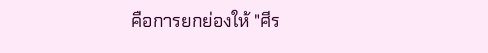คือการยกย่องให้ "ศีร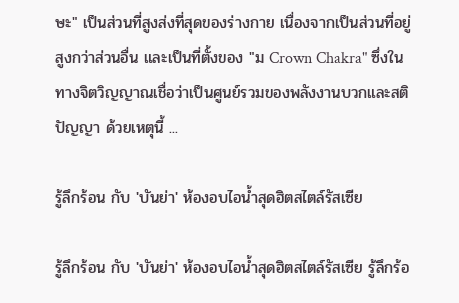ษะ" เป็นส่วนที่สูงส่งที่สุดของร่างกาย เนื่องจากเป็นส่วนที่อยู่สูงกว่าส่วนอื่น และเป็นที่ตั้งของ "ม Crown Chakra" ซึ่งในทางจิตวิญญาณเชื่อว่าเป็นศูนย์รวมของพลังงานบวกและสติปัญญา ด้วยเหตุนี้ ...

รู้ลึกร้อน กับ 'บันย่า' ห้องอบไอน้ำสุดฮิตสไตล์รัสเซีย

รู้ลึกร้อน กับ 'บันย่า' ห้องอบไอน้ำสุดฮิตสไตล์รัสเซีย รู้ลึกร้อ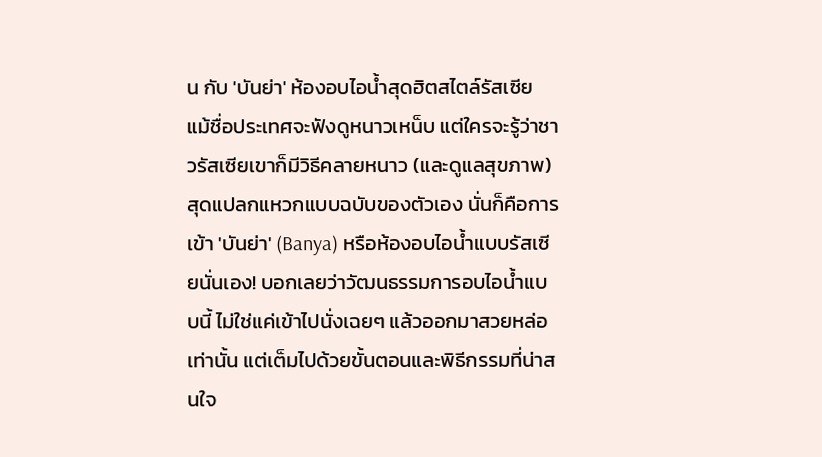น กับ 'บันย่า' ห้องอบไอน้ำสุดฮิตสไตล์รัสเซีย แม้ชื่อประเทศจะฟังดูหนาวเหน็บ แต่ใครจะรู้ว่าชาวรัสเซียเขาก็มีวิธีคลายหนาว (และดูแลสุขภาพ) สุดแปลกแหวกแบบฉบับของตัวเอง นั่นก็คือการเข้า 'บันย่า' (Banya) หรือห้องอบไอน้ำแบบรัสเซียนั่นเอง! บอกเลยว่าวัฒนธรรมการอบไอน้ำแบบนี้ ไม่ใช่แค่เข้าไปนั่งเฉยๆ แล้วออกมาสวยหล่อเท่านั้น แต่เต็มไปด้วยขั้นตอนและพิธีกรรมที่น่าสนใจ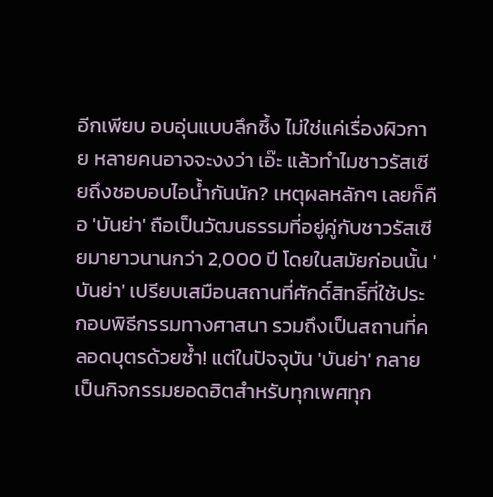อีกเพียบ อบอุ่นแบบลึกซึ้ง ไม่ใช่แค่เรื่องผิวกาย หลายคนอาจจะงงว่า เอ๊ะ แล้วทำไมชาวรัสเซียถึงชอบอบไอน้ำกันนัก? เหตุผลหลักๆ เลยก็คือ 'บันย่า' ถือเป็นวัฒนธรรมที่อยู่คู่กับชาวรัสเซียมายาวนานกว่า 2,000 ปี โดยในสมัยก่อนนั้น 'บันย่า' เปรียบเสมือนสถานที่ศักดิ์สิทธิ์ที่ใช้ประกอบพิธีกรรมทางศาสนา รวมถึงเป็นสถานที่คลอดบุตรด้วยซ้ำ! แต่ในปัจจุบัน 'บันย่า' กลายเป็นกิจกรรมยอดฮิตสำหรับทุกเพศทุก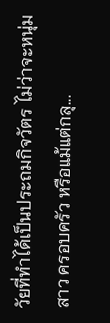วัยที่ทำได้เป็นประถมกิจวัตร ไม่ว่าจะหนุ่มสาว ครอบครัว หรือแม้แต่กลุ...